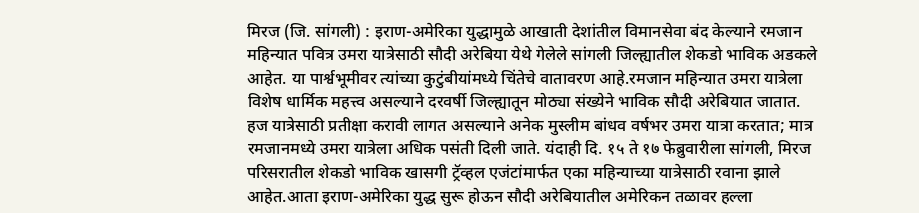मिरज (जि. सांगली) : इराण-अमेरिका युद्धामुळे आखाती देशांतील विमानसेवा बंद केल्याने रमजान महिन्यात पवित्र उमरा यात्रेसाठी सौदी अरेबिया येथे गेलेले सांगली जिल्ह्यातील शेकडो भाविक अडकले आहेत. या पार्श्वभूमीवर त्यांच्या कुटुंबीयांमध्ये चिंतेचे वातावरण आहे.रमजान महिन्यात उमरा यात्रेला विशेष धार्मिक महत्त्व असल्याने दरवर्षी जिल्ह्यातून मोठ्या संख्येने भाविक सौदी अरेबियात जातात. हज यात्रेसाठी प्रतीक्षा करावी लागत असल्याने अनेक मुस्लीम बांधव वर्षभर उमरा यात्रा करतात; मात्र रमजानमध्ये उमरा यात्रेला अधिक पसंती दिली जाते. यंदाही दि. १५ ते १७ फेब्रुवारीला सांगली, मिरज परिसरातील शेकडो भाविक खासगी ट्रॅव्हल एजंटांमार्फत एका महिन्याच्या यात्रेसाठी रवाना झाले आहेत.आता इराण-अमेरिका युद्ध सुरू होऊन सौदी अरेबियातील अमेरिकन तळावर हल्ला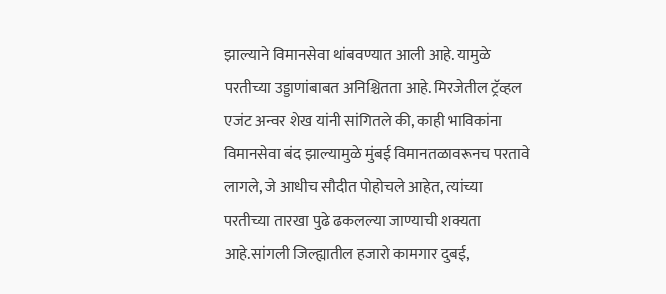झाल्याने विमानसेवा थांबवण्यात आली आहे. यामुळे परतीच्या उड्डाणांबाबत अनिश्चितता आहे. मिरजेतील ट्रॅव्हल एजंट अन्वर शेख यांनी सांगितले की, काही भाविकांना विमानसेवा बंद झाल्यामुळे मुंबई विमानतळावरूनच परतावे लागले, जे आधीच सौदीत पोहोचले आहेत, त्यांच्या परतीच्या तारखा पुढे ढकलल्या जाण्याची शक्यता आहे.सांगली जिल्ह्यातील हजारो कामगार दुबई,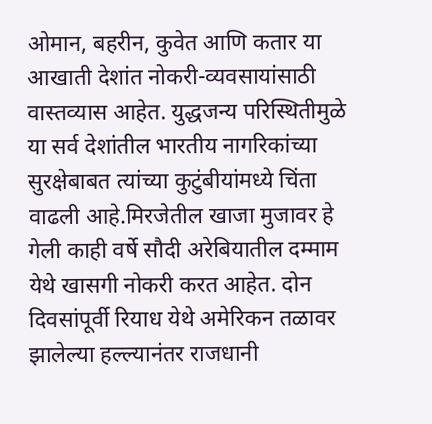ओमान, बहरीन, कुवेत आणि कतार या आखाती देशांत नोकरी-व्यवसायांसाठी वास्तव्यास आहेत. युद्धजन्य परिस्थितीमुळे या सर्व देशांतील भारतीय नागरिकांच्या सुरक्षेबाबत त्यांच्या कुटुंबीयांमध्ये चिंता वाढली आहे.मिरजेतील खाजा मुजावर हे गेली काही वर्षे सौदी अरेबियातील दम्माम येथे खासगी नोकरी करत आहेत. दोन दिवसांपूर्वी रियाध येथे अमेरिकन तळावर झालेल्या हल्ल्यानंतर राजधानी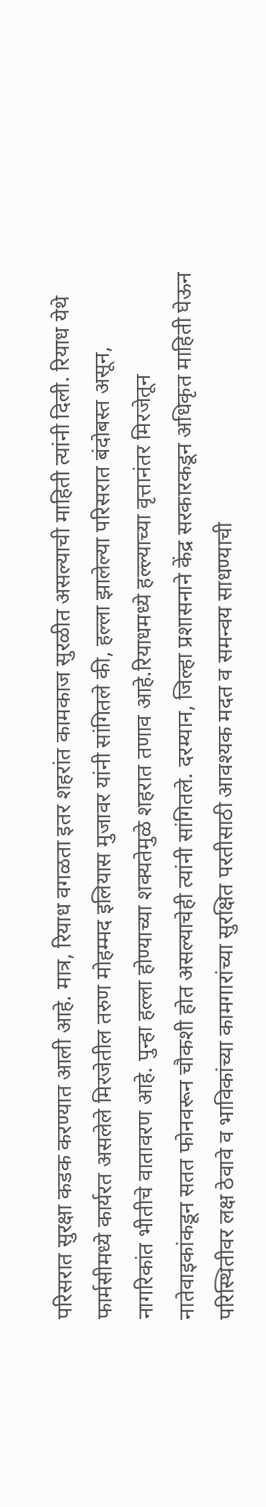परिसरात सुरक्षा कडक करण्यात आली आहे. मात्र, रियाध वगळता इतर शहरांत कामकाज सुरळीत असल्याची माहिती त्यांनी दिली. रियाध येथे फार्मसीमध्ये कार्यरत असलेले मिरजेतील तरुण मोहम्मद इलियास मुजावर यांनी सांगितले की, हल्ला झालेल्या परिसरात बंदोबस्त असून, नागरिकांत भीतीचे वातावरण आहे. पुन्हा हल्ला होण्याच्या शक्यतेमुळे शहरात तणाव आहे.रियाधमध्ये हल्ल्याच्या वृत्तानंतर मिरजेतून नातेवाइकांकडून सतत फोनवरून चौकशी होत असल्याचेही त्यांनी सांगितले. दरम्यान, जिल्हा प्रशासनाने केंद्र सरकारकडून अधिकृत माहिती घेऊन परिस्थितीवर लक्ष ठेवावे व भाविकांच्या कामगारांच्या सुरक्षित परतीसाठी आवश्यक मदत व समन्वय साधण्याची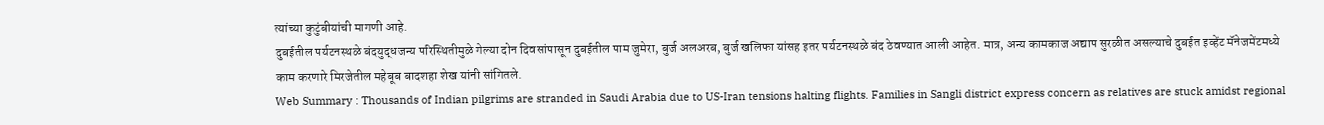त्यांच्या कुटुंबीयांची मागणी आहे.
दुबईतील पर्यटनस्थळे बंदयुद्धजन्य परिस्थितीमुळे गेल्या दोन दिवसांपासून दुबईतील पाम जुमेरा, बुर्ज अलअरब, बुर्ज खलिफा यांसह इतर पर्यटनस्थळे बंद ठेवण्यात आली आहेत. मात्र, अन्य कामकाज अद्याप सुरळीत असल्याचे दुबईत इव्हेंट मॅनेजमेंटमध्ये काम करणारे मिरजेतील महेबूब बादशहा शेख यांनी सांगितले.
Web Summary : Thousands of Indian pilgrims are stranded in Saudi Arabia due to US-Iran tensions halting flights. Families in Sangli district express concern as relatives are stuck amidst regional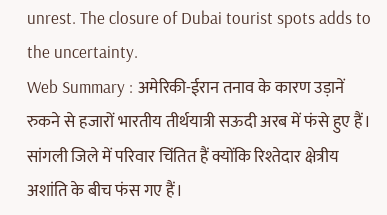unrest. The closure of Dubai tourist spots adds to the uncertainty.
Web Summary : अमेरिकी-ईरान तनाव के कारण उड़ानें रुकने से हजारों भारतीय तीर्थयात्री सऊदी अरब में फंसे हुए हैं। सांगली जिले में परिवार चिंतित हैं क्योंकि रिश्तेदार क्षेत्रीय अशांति के बीच फंस गए हैं।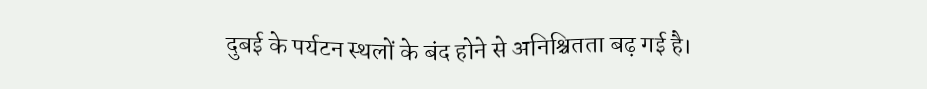दुबई के पर्यटन स्थलों के बंद होने से अनिश्चितता बढ़ गई है।